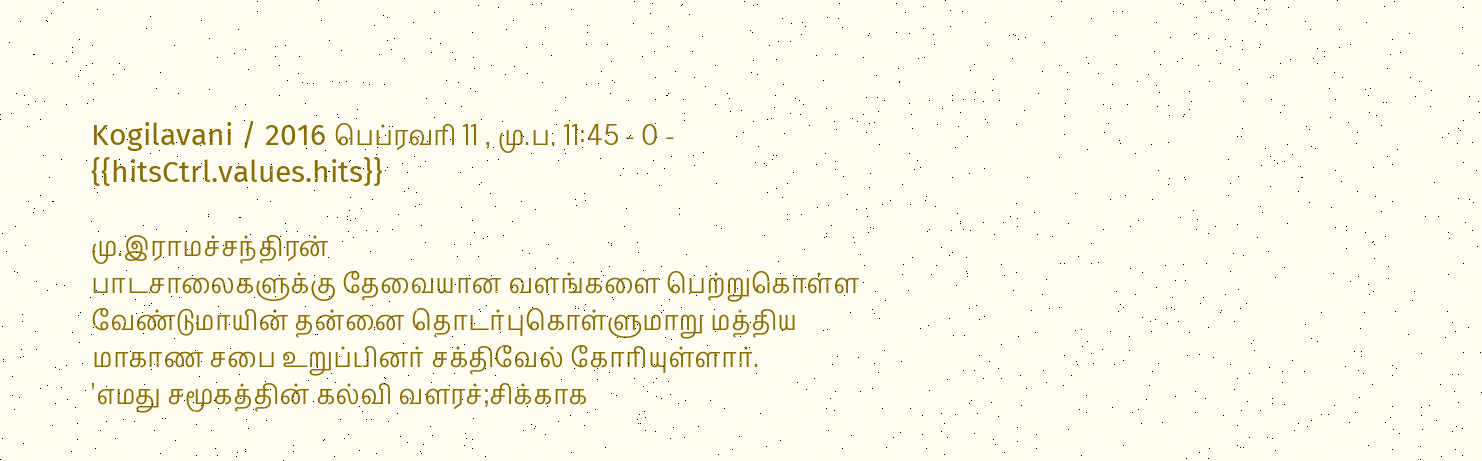Kogilavani / 2016 பெப்ரவரி 11 , மு.ப. 11:45 - 0 - {{hitsCtrl.values.hits}}

மு.இராமச்சந்திரன்
பாடசாலைகளுக்கு தேவையான வளங்களை பெற்றுகொள்ள வேண்டுமாயின் தன்னை தொடர்புகொள்ளுமாறு மத்திய மாகாண சபை உறுப்பினர் சக்திவேல் கோரியுள்ளார்.
'எமது சமூகத்தின் கல்வி வளரச்;சிக்காக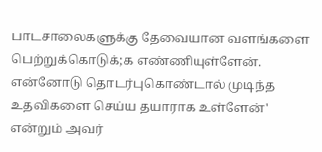பாடசாலைகளுக்கு தேவையான வளங்களை பெற்றுக்கொடுக்;க எண்ணியுள்ளேன். என்னோடு தொடர்புகொண்டால் முடிந்த உதவிகளை செய்ய தயாராக உள்ளேன்' என்றும் அவர்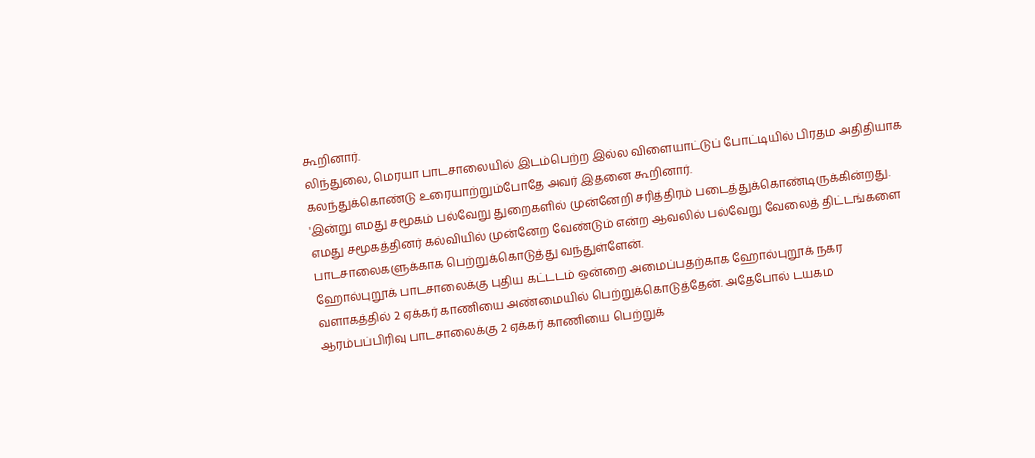கூறினார்.
லிந்துலை, மெரயா பாடசாலையில் இடம்பெற்ற இல்ல விளையாட்டுப் போட்டியில் பிரதம அதிதியாக கலந்துக்கொண்டு உரையாற்றும்போதே அவர் இதனை கூறினார்.
'இன்று எமது சமூகம் பல்வேறு துறைகளில் முன்னேறி சரித்திரம் படைத்துக்கொண்டிருக்கின்றது. எமது சமூகத்தினர் கல்வியில் முன்னேற வேண்டும் என்ற ஆவலில் பல்வேறு வேலைத் திட்டங்களை பாடசாலைகளுக்காக பெற்றுக்கொடுத்து வந்துள்ளேன்.
ஹோல்புறூக் பாடசாலைக்கு புதிய கட்டடம் ஒன்றை அமைப்பதற்காக ஹோல்புறூக் நகர வளாகத்தில் 2 ஏக்கர் காணியை அண்மையில் பெற்றுக்கொடுத்தேன். அதேபோல் டயகம ஆரம்பப்பிரிவு பாடசாலைக்கு 2 ஏக்கர் காணியை பெற்றுக்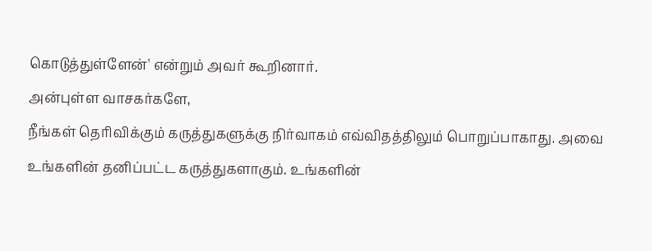கொடுத்துள்ளேன்' என்றும் அவர் கூறினார்.
அன்புள்ள வாசகர்களே,
நீங்கள் தெரிவிக்கும் கருத்துகளுக்கு நிர்வாகம் எவ்விதத்திலும் பொறுப்பாகாது. அவை உங்களின் தனிப்பட்ட கருத்துகளாகும். உங்களின்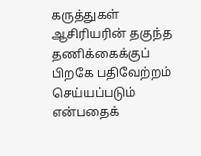கருத்துகள் ஆசிரியரின் தகுந்த தணிக்கைக்குப் பிறகே பதிவேற்றம் செய்யப்படும் என்பதைக்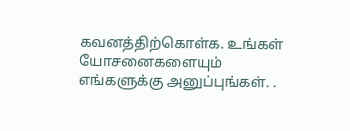கவனத்திற்கொள்க. உங்கள் யோசனைகளையும் எங்களுக்கு அனுப்புங்கள். .